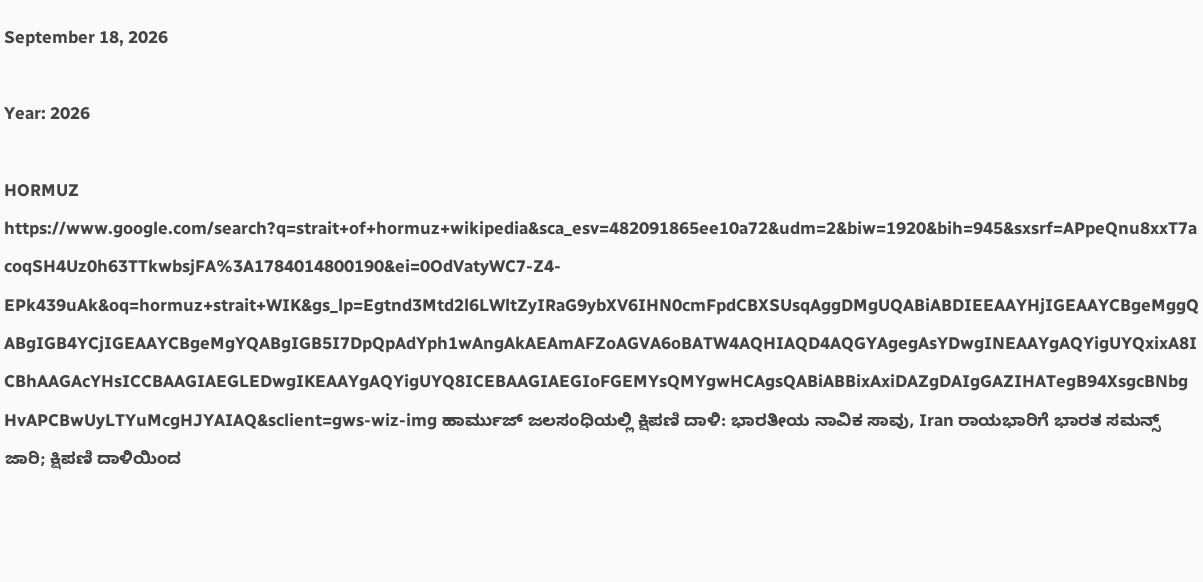September 18, 2026

Year: 2026

HORMUZ https://www.google.com/search?q=strait+of+hormuz+wikipedia&sca_esv=482091865ee10a72&udm=2&biw=1920&bih=945&sxsrf=APpeQnu8xxT7acoqSH4Uz0h63TTkwbsjFA%3A1784014800190&ei=0OdVatyWC7-Z4-EPk439uAk&oq=hormuz+strait+WIK&gs_lp=Egtnd3Mtd2l6LWltZyIRaG9ybXV6IHN0cmFpdCBXSUsqAggDMgUQABiABDIEEAAYHjIGEAAYCBgeMggQABgIGB4YCjIGEAAYCBgeMgYQABgIGB5I7DpQpAdYph1wAngAkAEAmAFZoAGVA6oBATW4AQHIAQD4AQGYAgegAsYDwgINEAAYgAQYigUYQxixA8ICBhAAGAcYHsICCBAAGIAEGLEDwgIKEAAYgAQYigUYQ8ICEBAAGIAEGIoFGEMYsQMYgwHCAgsQABiABBixAxiDAZgDAIgGAZIHATegB94XsgcBNbgHvAPCBwUyLTYuMcgHJYAIAQ&sclient=gws-wiz-img ಹಾರ್ಮುಜ್ ಜಲಸಂಧಿಯಲ್ಲಿ ಕ್ಷಿಪಣಿ ದಾಳಿ: ಭಾರತೀಯ ನಾವಿಕ ಸಾವು, Iran ರಾಯಭಾರಿಗೆ ಭಾರತ ಸಮನ್ಸ್‌ ಜಾರಿ; ಕ್ಷಿಪಣಿ ದಾಳಿಯಿಂದ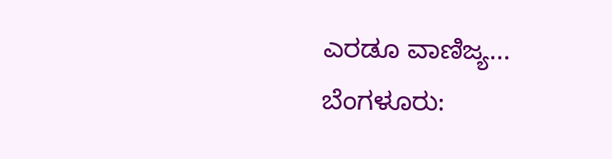ಎರಡೂ ವಾಣಿಜ್ಯ...
ಬೆಂಗಳೂರು: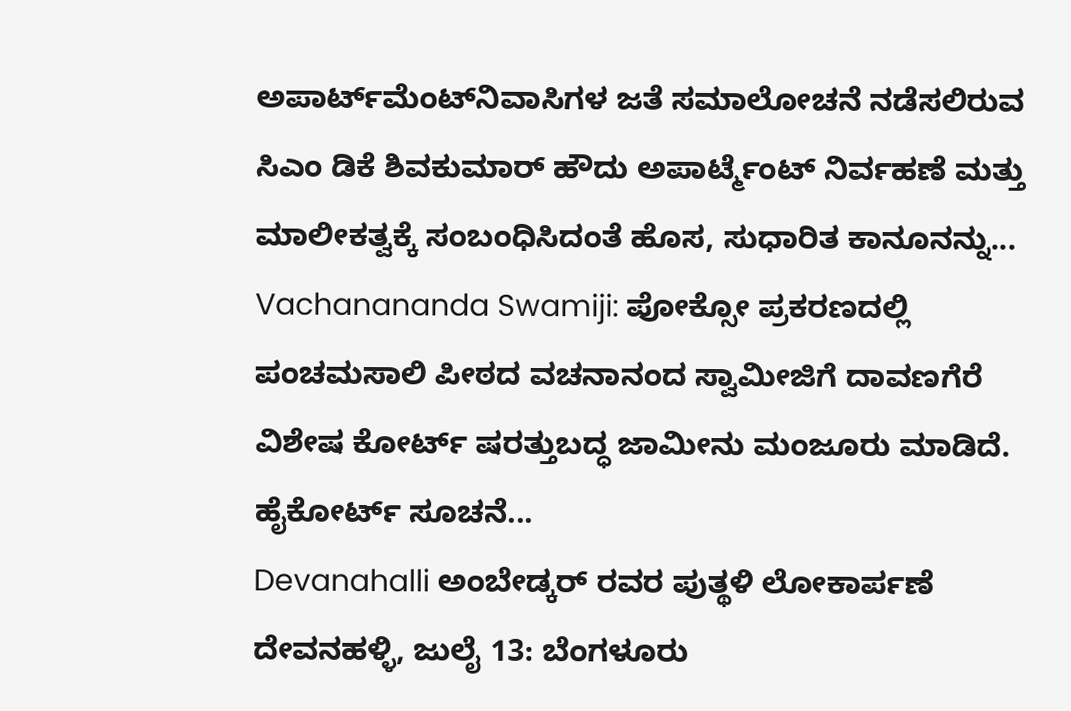ಅಪಾರ್ಟ್‌ಮೆಂಟ್‌ನಿವಾಸಿಗಳ ಜತೆ ಸಮಾಲೋಚನೆ ನಡೆಸಲಿರುವ ಸಿಎಂ ಡಿಕೆ ಶಿವಕುಮಾರ್ ಹೌದು ಅಪಾರ್ಟ್ಮೆಂಟ್ ನಿರ್ವಹಣೆ ಮತ್ತು ಮಾಲೀಕತ್ವಕ್ಕೆ ಸಂಬಂಧಿಸಿದಂತೆ ಹೊಸ, ಸುಧಾರಿತ ಕಾನೂನನ್ನು...
Vachanananda Swamiji: ಪೋಕ್ಸೋ ಪ್ರಕರಣದಲ್ಲಿ ಪಂಚಮಸಾಲಿ ಪೀಠದ ವಚನಾನಂದ ಸ್ವಾಮೀಜಿಗೆ ದಾವಣಗೆರೆ ವಿಶೇಷ ಕೋರ್ಟ್ ಷರತ್ತುಬದ್ಧ ಜಾಮೀನು ಮಂಜೂರು ಮಾಡಿದೆ. ಹೈಕೋರ್ಟ್ ಸೂಚನೆ...
Devanahalli ಅಂಬೇಡ್ಕರ್ ರವರ ಪುತ್ಥಳಿ ಲೋಕಾರ್ಪಣೆ ದೇವನಹಳ್ಳಿ, ಜುಲೈ 13: ಬೆಂಗಳೂರು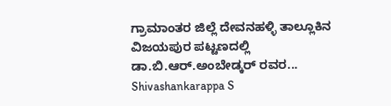ಗ್ರಾಮಾಂತರ ಜಿಲ್ಲೆ ದೇವನಹಳ್ಳಿ ತಾಲ್ಲೂಕಿನ ವಿಜಯಪುರ ಪಟ್ಟಣದಲ್ಲಿ ಡಾ.ಬಿ.ಆರ್.ಅಂಬೇಡ್ಕರ್ ರವರ...
Shivashankarappa S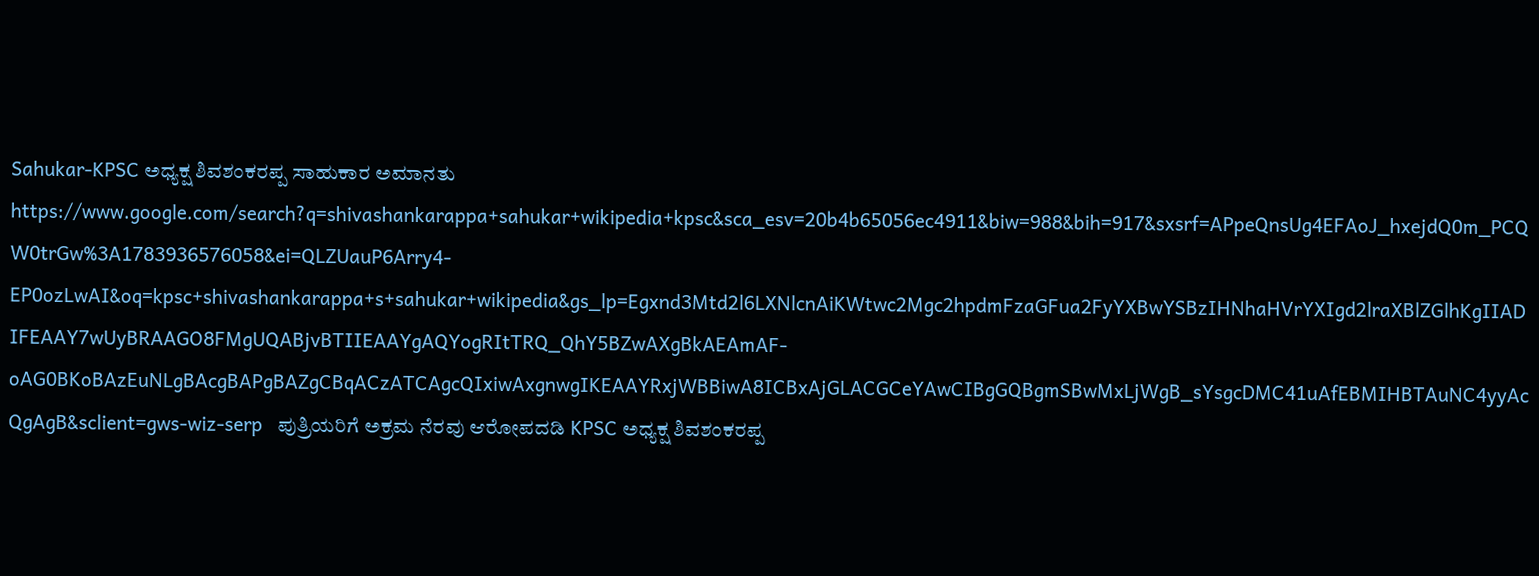Sahukar-KPSC ಅಧ್ಯಕ್ಷ ಶಿವಶಂಕರಪ್ಪ ಸಾಹುಕಾರ ಅಮಾನತು https://www.google.com/search?q=shivashankarappa+sahukar+wikipedia+kpsc&sca_esv=20b4b65056ec4911&biw=988&bih=917&sxsrf=APpeQnsUg4EFAoJ_hxejdQ0m_PCQW0trGw%3A1783936576058&ei=QLZUauP6Arry4-EP0ozLwAI&oq=kpsc+shivashankarappa+s+sahukar+wikipedia&gs_lp=Egxnd3Mtd2l6LXNlcnAiKWtwc2Mgc2hpdmFzaGFua2FyYXBwYSBzIHNhaHVrYXIgd2lraXBlZGlhKgIIADIFEAAY7wUyBRAAGO8FMgUQABjvBTIIEAAYgAQYogRItTRQ_QhY5BZwAXgBkAEAmAF-oAG0BKoBAzEuNLgBAcgBAPgBAZgCBqACzATCAgcQIxiwAxgnwgIKEAAYRxjWBBiwA8ICBxAjGLACGCeYAwCIBgGQBgmSBwMxLjWgB_sYsgcDMC41uAfEBMIHBTAuNC4yyAcQgAgB&sclient=gws-wiz-serp   ಪುತ್ರಿಯರಿಗೆ ಅಕ್ರಮ ನೆರವು ಆರೋಪದಡಿ KPSC ಅಧ್ಯಕ್ಷ ಶಿವಶಂಕರಪ್ಪ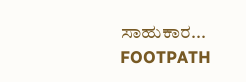ಸಾಹುಕಾರ...
FOOTPATH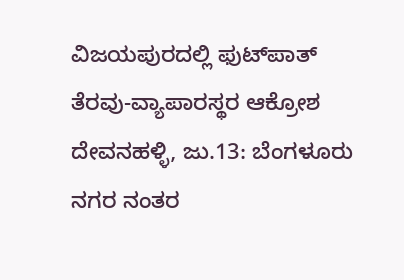ವಿಜಯಪುರದಲ್ಲಿ ಫುಟ್‌ಪಾತ್‌ ತೆರವು-ವ್ಯಾಪಾರಸ್ಥರ ಆಕ್ರೋಶ ದೇವನಹಳ್ಳಿ, ಜು.13: ಬೆಂಗಳೂರು ನಗರ ನಂತರ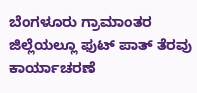ಬೆಂಗಳೂರು ಗ್ರಾಮಾಂತರ ಜಿಲ್ಲೆಯಲ್ಲೂ ಫುಟ್ ಪಾತ್ ತೆರವು ಕಾರ್ಯಾಚರಣೆ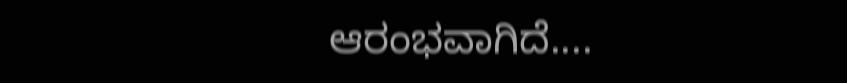ಆರಂಭವಾಗಿದೆ....